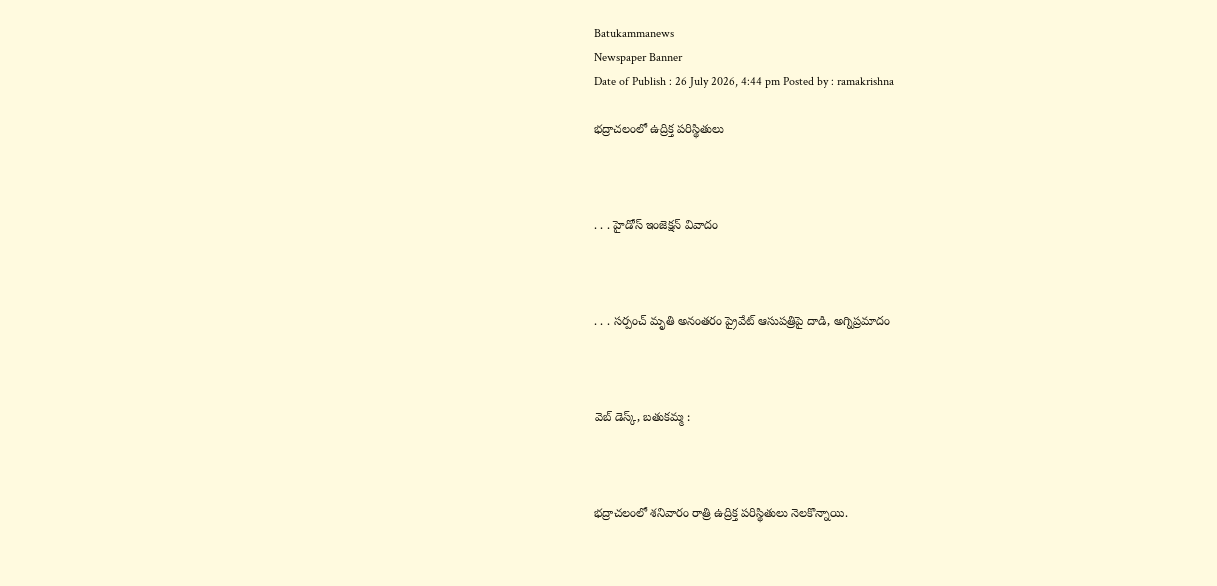Batukammanews
Newspaper Banner
Date of Publish : 26 July 2026, 4:44 pm Posted by : ramakrishna

భద్రాచలంలో ఉద్రిక్త పరిస్థితులు



. . . హైడోస్ ఇంజెక్షన్ వివాదం



. . . సర్పంచ్ మృతి అనంతరం ప్రైవేట్ ఆసుపత్రిపై దాడి, అగ్నిప్రమాదం



వెబ్ డెస్క్, బతుకమ్మ :



భద్రాచలంలో శనివారం రాత్రి ఉద్రిక్త పరిస్థితులు నెలకొన్నాయి.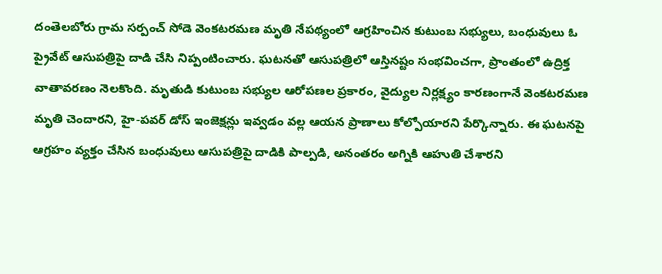దంతెలబోరు గ్రామ సర్పంచ్ సోడె వెంకటరమణ మృతి నేపథ్యంలో ఆగ్రహించిన కుటుంబ సభ్యులు, బంధువులు ఓ ప్రైవేట్ ఆసుపత్రిపై దాడి చేసి నిప్పంటించారు. ఘటనతో ఆసుపత్రిలో ఆస్తినష్టం సంభవించగా, ప్రాంతంలో ఉద్రిక్త వాతావరణం నెలకొంది. మృతుడి కుటుంబ సభ్యుల ఆరోపణల ప్రకారం, వైద్యుల నిర్లక్ష్యం కారణంగానే వెంకటరమణ మృతి చెందారని, హై-పవర్ డోస్ ఇంజెక్షన్లు ఇవ్వడం వల్ల ఆయన ప్రాణాలు కోల్పోయారని పేర్కొన్నారు. ఈ ఘటనపై ఆగ్రహం వ్యక్తం చేసిన బంధువులు ఆసుపత్రిపై దాడికి పాల్పడి, అనంతరం అగ్నికి ఆహుతి చేశారని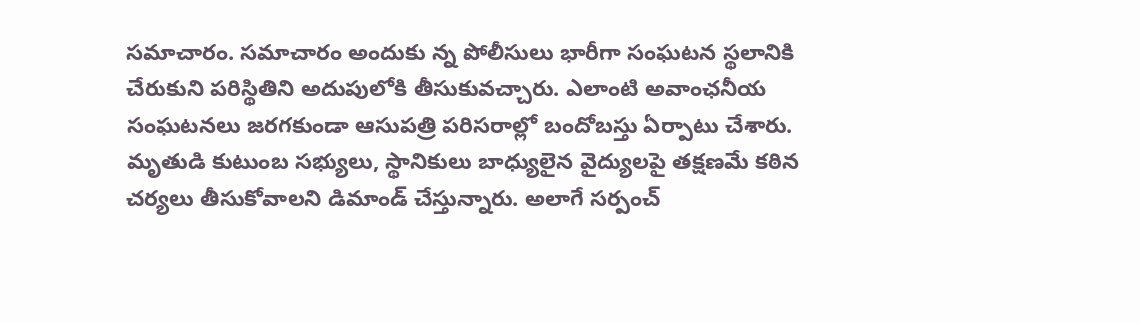సమాచారం. సమాచారం అందుకు న్న పోలీసులు భారీగా సంఘటన స్థలానికి చేరుకుని పరిస్థితిని అదుపులోకి తీసుకువచ్చారు. ఎలాంటి అవాంఛనీయ సంఘటనలు జరగకుండా ఆసుపత్రి పరిసరాల్లో బందోబస్తు ఏర్పాటు చేశారు. మృతుడి కుటుంబ సభ్యులు, స్థానికులు బాధ్యులైన వైద్యులపై తక్షణమే కఠిన చర్యలు తీసుకోవాలని డిమాండ్ చేస్తున్నారు. అలాగే సర్పంచ్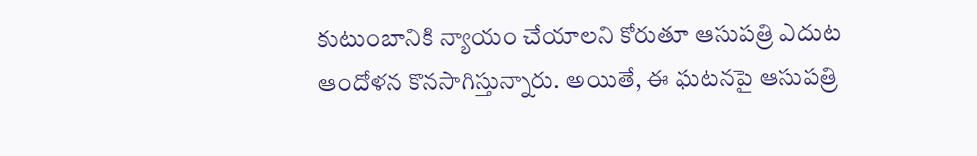కుటుంబానికి న్యాయం చేయాలని కోరుతూ ఆసుపత్రి ఎదుట ఆందోళన కొనసాగిస్తున్నారు. అయితే, ఈ ఘటనపై ఆసుపత్రి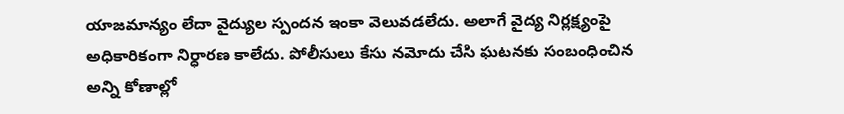యాజమాన్యం లేదా వైద్యుల స్పందన ఇంకా వెలువడలేదు. అలాగే వైద్య నిర్లక్ష్యంపై అధికారికంగా నిర్ధారణ కాలేదు. పోలీసులు కేసు నమోదు చేసి ఘటనకు సంబంధించిన అన్ని కోణాల్లో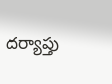దర్యాప్తు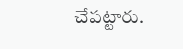చేపట్టారు.